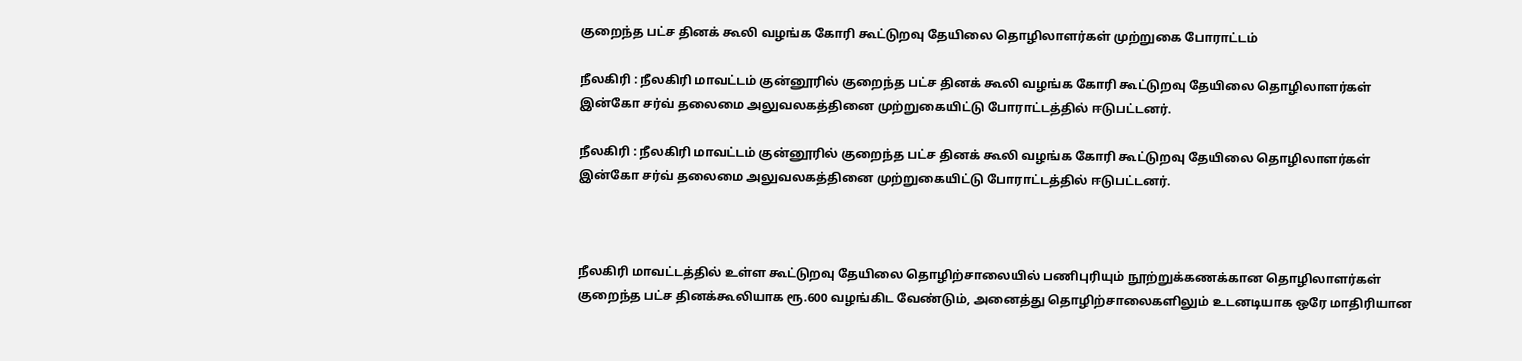குறைந்த பட்ச தினக் கூலி வழங்க கோரி கூட்டுறவு தேயிலை தொழிலாளர்கள் முற்றுகை போராட்டம்

நீலகிரி : நீலகிரி மாவட்டம் குன்னூரில் குறைந்த பட்ச தினக் கூலி வழங்க கோரி கூட்டுறவு தேயிலை தொழிலாளர்கள் இன்கோ சர்வ் தலைமை அலுவலகத்தினை முற்றுகையிட்டு போராட்டத்தில் ஈடுபட்டனர்.

நீலகிரி : நீலகிரி மாவட்டம் குன்னூரில் குறைந்த பட்ச தினக் கூலி வழங்க கோரி கூட்டுறவு தேயிலை தொழிலாளர்கள் இன்கோ சர்வ் தலைமை அலுவலகத்தினை முற்றுகையிட்டு போராட்டத்தில் ஈடுபட்டனர்.



நீலகிரி மாவட்டத்தில் உள்ள கூட்டுறவு தேயிலை தொழிற்சாலையில் பணிபுரியும் நூற்றுக்கணக்கான தொழிலாளர்கள் குறைந்த பட்ச தினக்கூலியாக ரூ.600 வழங்கிட வேண்டும், அனைத்து தொழிற்சாலைகளிலும் உடனடியாக ஒரே மாதிரியான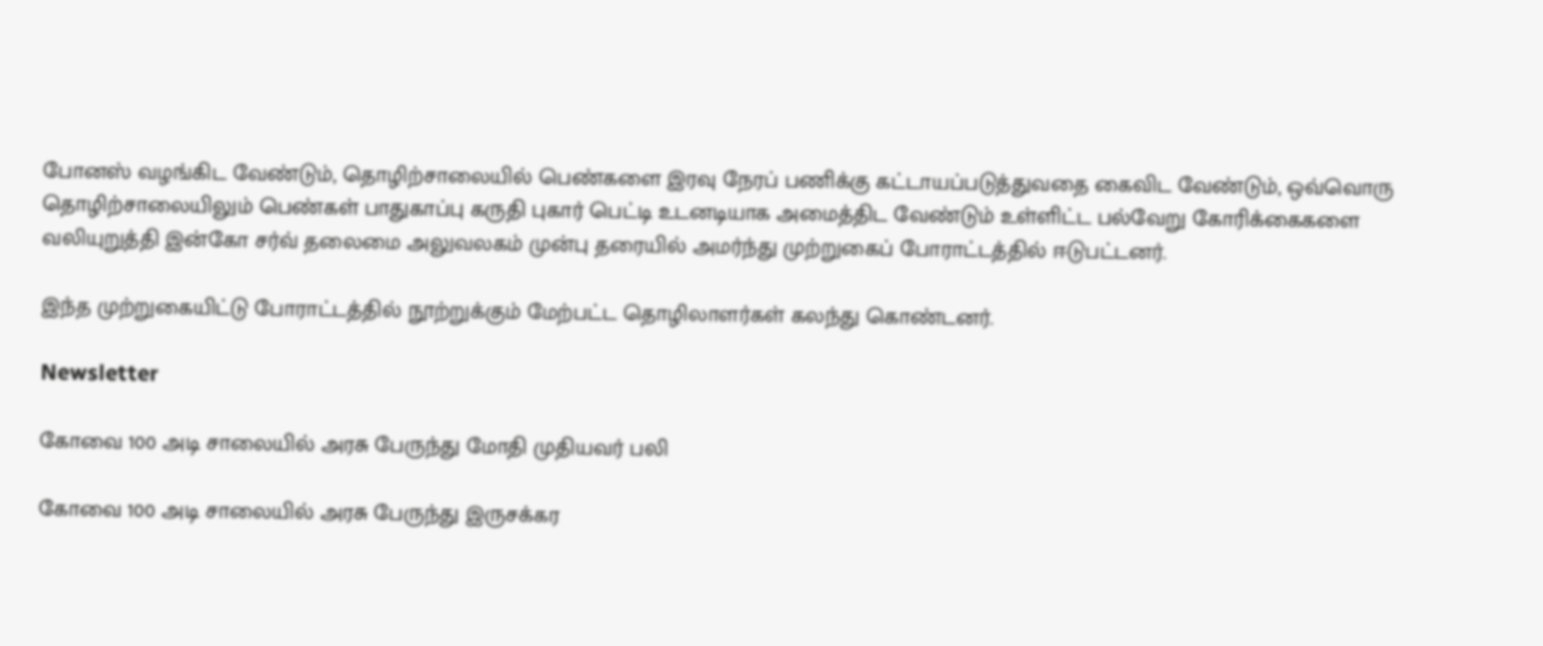போனஸ் வழங்கிட வேண்டும், தொழிற்சாலையில் பெண்களை இரவு நேரப் பணிக்கு கட்டாயப்படுத்துவதை கைவிட வேண்டும், ஒவ்வொரு தொழிற்சாலையிலும் பெண்கள் பாதுகாப்பு கருதி புகார் பெட்டி உடனடியாக அமைத்திட வேண்டும் உள்ளிட்ட பல்வேறு கோரிக்கைகளை வலியுறுத்தி இன்கோ சர்வ் தலைமை அலுவலகம் முன்பு தரையில் அமர்ந்து முற்றுகைப் போராட்டத்தில் ஈடுபட்டனர்.

இந்த முற்றுகையிட்டு போராட்டத்தில் நூற்றுக்கும் மேற்பட்ட தொழிலாளர்கள் கலந்து கொண்டனர்.

Newsletter

கோவை 100 அடி சாலையில் அரசு பேருந்து மோதி முதியவர் பலி

கோவை 100 அடி சாலையில் அரசு பேருந்து இருசக்கர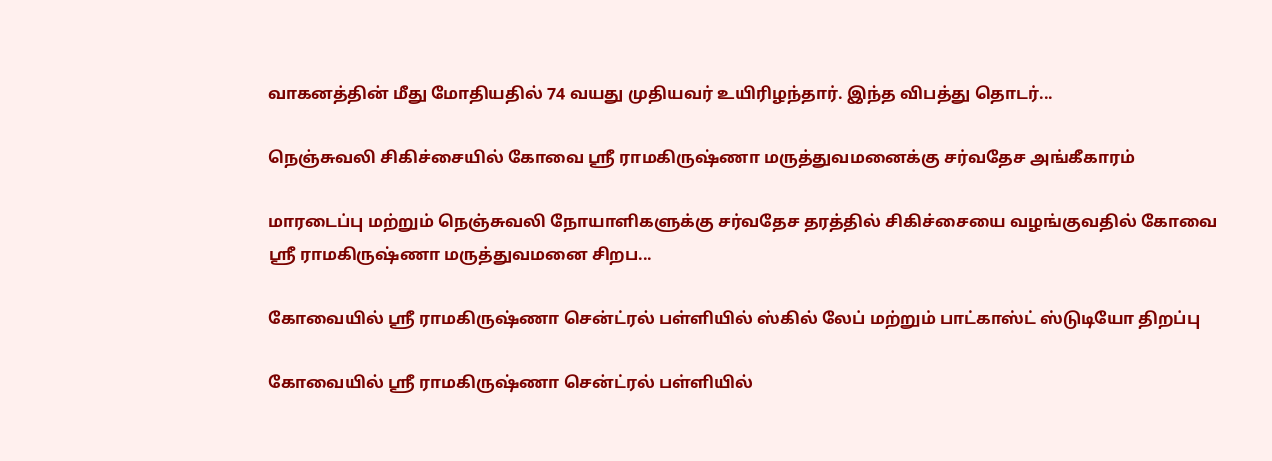வாகனத்தின் மீது மோதியதில் 74 வயது முதியவர் உயிரிழந்தார். இந்த விபத்து தொடர்...

நெஞ்சுவலி சிகிச்சையில் கோவை ஸ்ரீ ராமகிருஷ்ணா மருத்துவமனைக்கு சர்வதேச அங்கீகாரம்

மாரடைப்பு மற்றும் நெஞ்சுவலி நோயாளிகளுக்கு சர்வதேச தரத்தில் சிகிச்சையை வழங்குவதில் கோவை ஸ்ரீ ராமகிருஷ்ணா மருத்துவமனை சிறப...

கோவையில் ஸ்ரீ ராமகிருஷ்ணா சென்ட்ரல் பள்ளியில் ஸ்கில் லேப் மற்றும் பாட்காஸ்ட் ஸ்டுடியோ திறப்பு

கோவையில் ஸ்ரீ ராமகிருஷ்ணா சென்ட்ரல் பள்ளியில்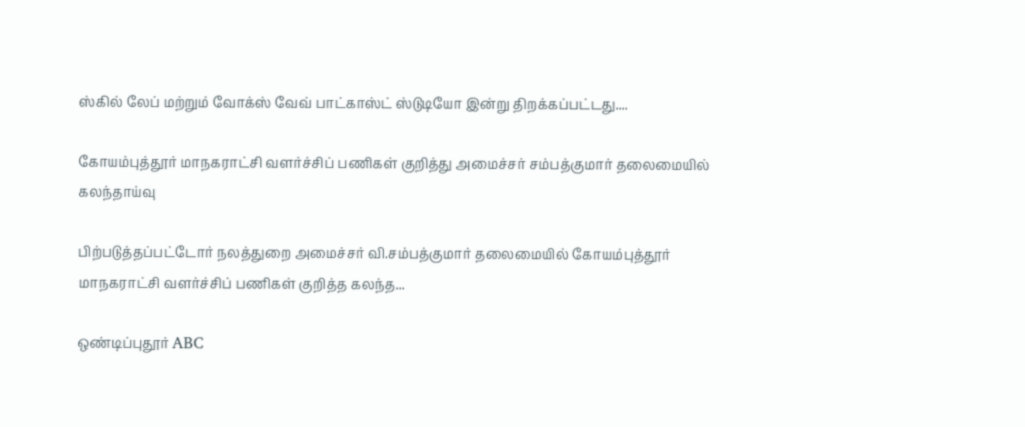ஸ்கில் லேப் மற்றும் வோக்ஸ் வேவ் பாட்காஸ்ட் ஸ்டுடியோ இன்று திறக்கப்பட்டது....

கோயம்புத்தூர் மாநகராட்சி வளர்ச்சிப் பணிகள் குறித்து அமைச்சர் சம்பத்குமார் தலைமையில் கலந்தாய்வு

பிற்படுத்தப்பட்டோர் நலத்துறை அமைச்சர் வி.சம்பத்குமார் தலைமையில் கோயம்புத்தூர் மாநகராட்சி வளர்ச்சிப் பணிகள் குறித்த கலந்த...

ஒண்டிப்புதூர் ABC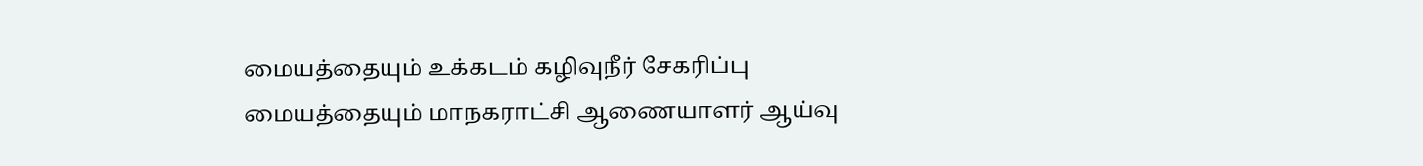மையத்தையும் உக்கடம் கழிவுநீர் சேகரிப்பு மையத்தையும் மாநகராட்சி ஆணையாளர் ஆய்வு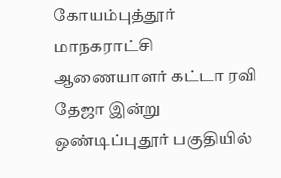கோயம்புத்தூர் மாநகராட்சி ஆணையாளர் கட்டா ரவி தேஜா இன்று ஒண்டிப்புதூர் பகுதியில்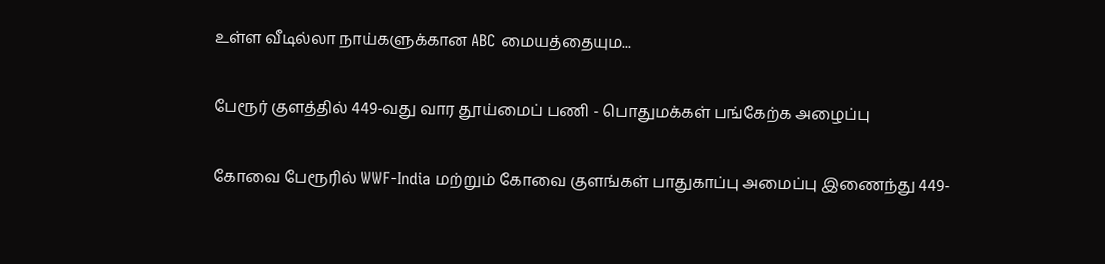உள்ள வீடில்லா நாய்களுக்கான ABC மையத்தையும...

பேரூர் குளத்தில் 449-வது வார தூய்மைப் பணி - பொதுமக்கள் பங்கேற்க அழைப்பு

கோவை பேரூரில் WWF-India மற்றும் கோவை குளங்கள் பாதுகாப்பு அமைப்பு இணைந்து 449-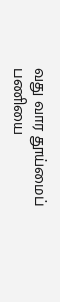வது வார தூய்மைப் பணியை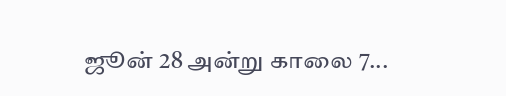ஜூன் 28 அன்று காலை 7...